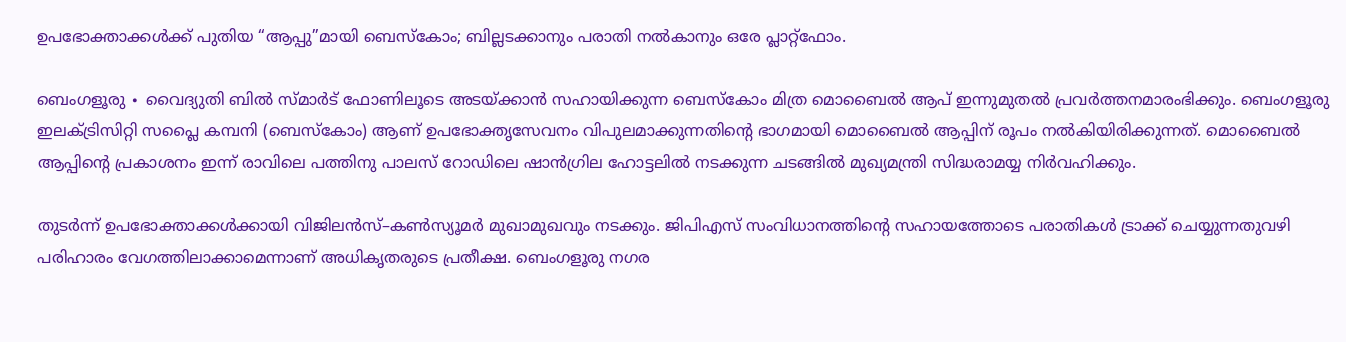ഉപഭോക്താക്കൾക്ക് പുതിയ “ആപ്പു”മായി ബെസ്കോം; ബില്ലടക്കാനും പരാതി നൽകാനും ഒരേ പ്ലാറ്റ്ഫോം.

ബെംഗളൂരു ∙ വൈദ്യുതി ബിൽ സ്മാർട് ഫോണിലൂടെ അടയ്ക്കാൻ സഹായിക്കുന്ന ബെസ്കോം മിത്ര മൊബൈൽ ആപ് ഇന്നുമുതൽ പ്രവർത്തനമാരംഭിക്കും. ബെംഗളൂരു ഇലക്ട്രിസിറ്റി സപ്ലൈ കമ്പനി (ബെസ്കോം) ആണ് ഉപഭോക്തൃസേവനം വിപുലമാക്കുന്നതിന്റെ ഭാഗമായി മൊബൈൽ ആപ്പിന് രൂപം നൽകിയിരിക്കുന്നത്. മൊബൈൽ ആപ്പിന്റെ പ്രകാശനം ഇന്ന് രാവിലെ പത്തിനു പാലസ് റോഡിലെ ഷാൻഗ്രില ഹോട്ടലിൽ നടക്കുന്ന ചടങ്ങിൽ മുഖ്യമന്ത്രി സിദ്ധരാമയ്യ നിർവഹിക്കും.

തുടർന്ന് ഉപഭോക്താക്കൾക്കായി വിജിലൻസ്–കൺസ്യൂമർ മുഖാമുഖവും നടക്കും. ജിപിഎസ് സംവിധാനത്തിന്റെ സഹായത്തോടെ പരാതികൾ ട്രാക്ക് ചെയ്യുന്നതുവഴി പരിഹാരം വേഗത്തിലാക്കാമെന്നാണ് അധികൃതരുടെ പ്രതീക്ഷ. ബെംഗളൂരു നഗര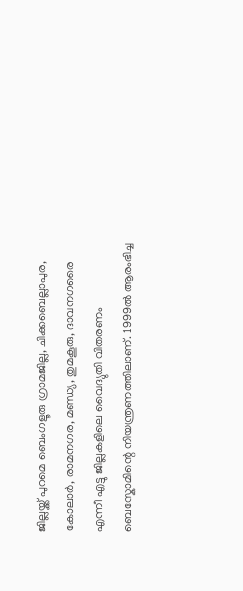ജില്ലയ്ക്ക് പുറമെ ബെംഗളൂരു ഗ്രാമജില്ല, ചിക്കബെല്ലാപുര, കോലാർ, രാമനഗര, മണ്ഡ്യ, തുമകൂരു, ദാവനഗരൈ എന്നീ എട്ടു ജില്ലകളിലെ വൈദ്യുതി വിതരണം ബെസ്കോമിന്റെ നിയന്ത്രണത്തിലാണ്. 1999ൽ ആരംഭിച്ച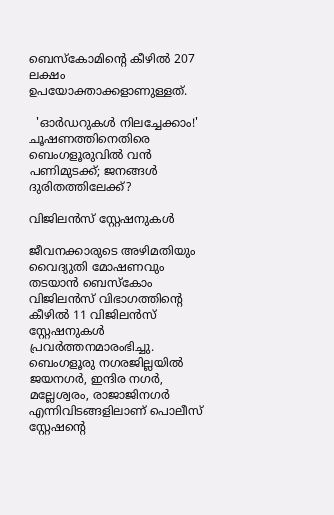ബെസ്കോമിന്റെ കീഴിൽ 207 ലക്ഷം ഉപയോക്താക്കളാണുള്ളത്.

  'ഓർഡറുകൾ നിലച്ചേക്കാം!' ചൂഷണത്തിനെതിരെ ബെംഗളൂരുവിൽ വൻ പണിമുടക്ക്; ജനങ്ങൾ ദുരിതത്തിലേക്ക്?

വിജിലൻസ് സ്റ്റേഷനുകൾ

ജീവനക്കാരുടെ അഴിമതിയും വൈദ്യുതി മോഷണവും തടയാൻ ബെസ്കോം വിജിലൻസ് വിഭാഗത്തിന്റെ കീഴിൽ 11 വിജിലൻസ് സ്റ്റേഷനുകൾ പ്രവർത്തനമാരംഭിച്ചു. ബെംഗളൂരു നഗരജില്ലയിൽ ജയനഗർ, ഇന്ദിര നഗർ, മല്ലേശ്വരം, രാജാജിനഗർ എന്നിവിടങ്ങളിലാണ് പൊലീസ് സ്റ്റേഷന്റെ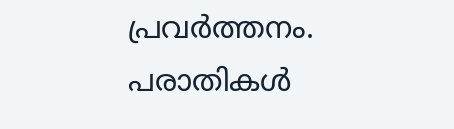പ്രവർത്തനം. പരാതികൾ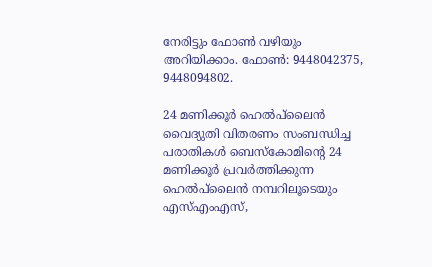നേരിട്ടും ഫോൺ വഴിയും അറിയിക്കാം. ഫോൺ: 9448042375, 9448094802.

24 മണിക്കൂർ ഹെൽപ്‌ലൈൻ വൈദ്യുതി വിതരണം സംബന്ധിച്ച പരാതികൾ ബെസ്കോമിന്റെ 24 മണിക്കൂർ പ്രവർത്തിക്കുന്ന ഹെൽപ്‌ലൈൻ നമ്പറിലൂടെയും എസ്എംഎസ്,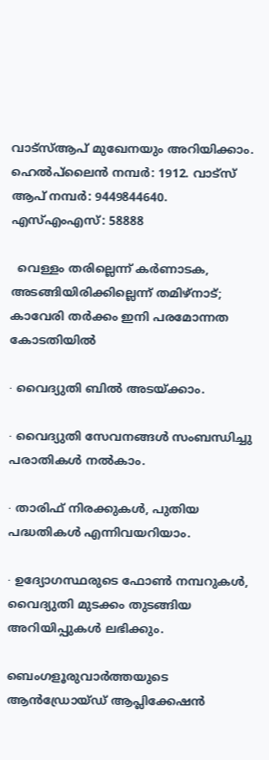വാട്സ്ആപ് മുഖേനയും അറിയിക്കാം. ഹെൽപ്‌ലൈൻ നമ്പർ: 1912. വാട്സ് ആപ് നമ്പർ: 9449844640. എസ്എംഎസ്: 58888

  വെള്ളം തരില്ലെന്ന് കർണാടക, അടങ്ങിയിരിക്കില്ലെന്ന് തമിഴ്‌നാട്; കാവേരി തർക്കം ഇനി പരമോന്നത കോടതിയിൽ

∙ വൈദ്യുതി ബിൽ അടയ്ക്കാം.

∙ വൈദ്യുതി സേവനങ്ങൾ സംബന്ധിച്ചു പരാതികൾ നൽകാം.

∙ താരിഫ് നിരക്കുകൾ, പുതിയ പദ്ധതികൾ എന്നിവയറിയാം.

∙ ഉദ്യോഗസ്ഥരുടെ ഫോൺ നമ്പറുകൾ, വൈദ്യുതി മുടക്കം തുടങ്ങിയ അറിയിപ്പുകൾ ലഭിക്കും.

ബെംഗളൂരുവാർത്തയുടെ ആൻഡ്രോയ്ഡ് ആപ്ലിക്കേഷൻ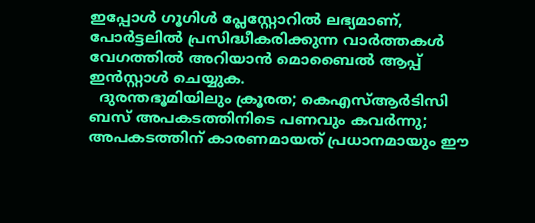ഇപ്പോൾ ഗൂഗിൾ പ്ലേസ്റ്റോറിൽ ലഭ്യമാണ്, പോർട്ടലിൽ പ്രസിദ്ധീകരിക്കുന്ന വാർത്തകൾ വേഗത്തിൽ അറിയാൻ മൊബൈൽ ആപ്പ് ഇൻസ്റ്റാൾ ചെയ്യുക.
  ദുരന്തഭൂമിയിലും ക്രൂരത; കെഎസ്ആർടിസി ബസ് അപകടത്തിനിടെ പണവും കവർന്നു; അപകടത്തിന് കാരണമായത് പ്രധാനമായും ഈ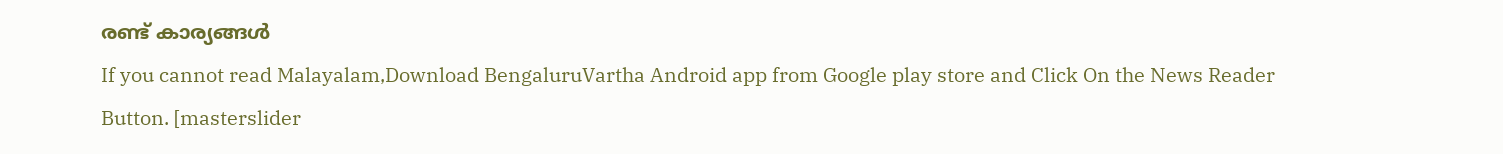രണ്ട് കാര്യങ്ങൾ
If you cannot read Malayalam,Download BengaluruVartha Android app from Google play store and Click On the News Reader Button. [masterslider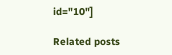id="10"]

Related posts